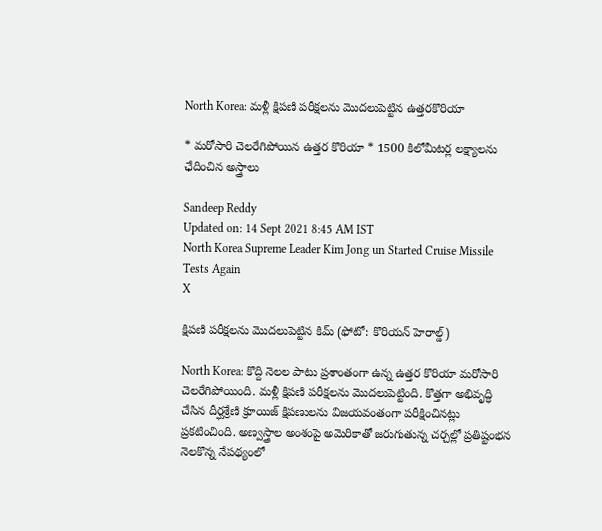North Korea: మళ్లీ క్షిపణి పరీక్షలను మొదలుపెట్టిన ఉత్తరకొరియా

* మరోసారి చెలరేగిపోయిన ఉత్తర కొరియా * 1500 కిలోమీటర్ల లక్ష్యాలను ఛేదించిన అస్త్రాలు

Sandeep Reddy
Updated on: 14 Sept 2021 8:45 AM IST
North Korea Supreme Leader Kim Jong un Started Cruise Missile Tests Again
X

క్షిపణి పరీక్షలను మొదలుపెట్టిన కిమ్ (ఫోటో: కొరియన్ హెరాల్డ్)

North Korea: కొద్ది నెలల పాటు ప్రశాంతంగా ఉన్న ఉత్తర కొరియా మరోసారి చెలరేగిపోయింది. మళ్లీ క్షిపణి పరీక్షలను మొదలుపెట్టింది. కొత్తగా అభివృద్ధి చేసిన దీర్ఘశ్రేణి క్రూయిజ్‌ క్షిపణులను విజయవంతంగా పరీక్షించినట్లు ప్రకటించింది. అణ్వస్త్రాల అంశంపై అమెరికాతో జరుగుతున్న చర్చల్లో ప్రతిష్టంభన నెలకొన్న నేపథ్యంలో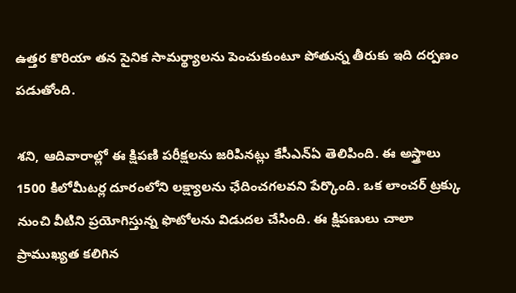ఉత్తర కొరియా తన సైనిక సామర్థ్యాలను పెంచుకుంటూ పోతున్న తీరుకు ఇది దర్పణం పడుతోంది.

శని, ఆదివారాల్లో ఈ క్షిపణి పరీక్షలను జరిపినట్లు కేసీఎన్‌ఏ తెలిపింది. ఈ అస్త్రాలు 1500 కిలోమీటర్ల దూరంలోని లక్ష్యాలను ఛేదించగలవని పేర్కొంది. ఒక లాంచర్‌ ట్రక్కు నుంచి వీటిని ప్రయోగిస్తున్న ఫొటోలను విడుదల చేసింది. ఈ క్షిపణులు చాలా ప్రాముఖ్యత కలిగిన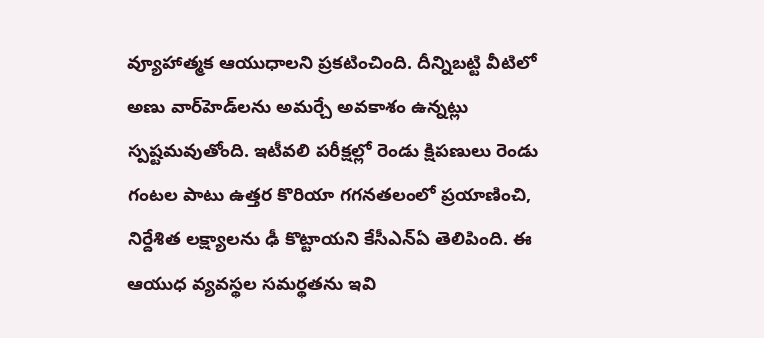వ్యూహాత్మక ఆయుధాలని ప్రకటించింది. దీన్నిబట్టి వీటిలో అణు వార్‌హెడ్‌లను అమర్చే అవకాశం ఉన్నట్లు స్పష్టమవుతోంది. ఇటీవలి పరీక్షల్లో రెండు క్షిపణులు రెండు గంటల పాటు ఉత్తర కొరియా గగనతలంలో ప్రయాణించి, నిర్దేశిత లక్ష్యాలను ఢీ కొట్టాయని కేసీఎన్‌ఏ తెలిపింది. ఈ ఆయుధ వ్యవస్థల సమర్థతను ఇవి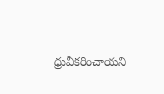ధ్రువీకరించాయని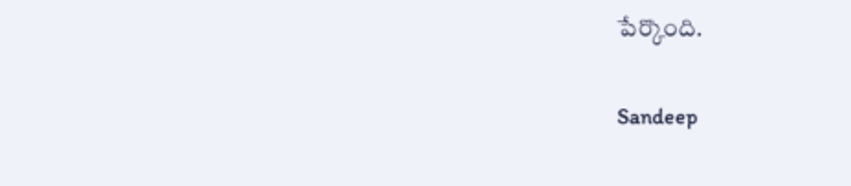పేర్కొంది.

Sandeep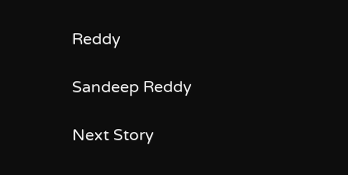Reddy

Sandeep Reddy

Next Story